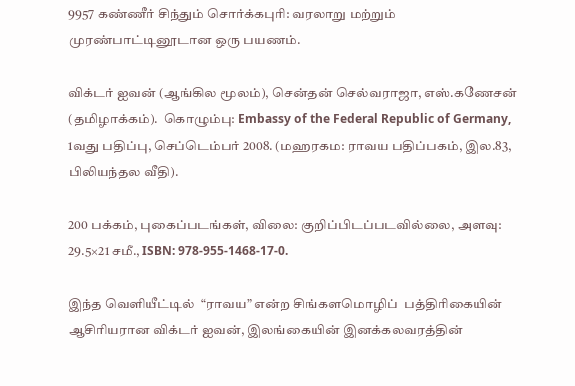9957 கண்ணீர் சிந்தும் சொர்க்கபுரி: வரலாறு மற்றும் முரண்பாட்டினூடான ஒரு பயணம்.

விக்டர் ஐவன் (ஆங்கில மூலம்), சென்தன் செல்வராஜா, எஸ்.கணேசன் (தமிழாக்கம்).  கொழும்பு: Embassy of the Federal Republic of Germany,  1வது பதிப்பு, செப்டெம்பர் 2008. (மஹரகம: ராவய பதிப்பகம், இல.83, பிலியந்தல வீதி).

200 பக்கம், புகைப்படங்கள், விலை: குறிப்பிடப்படவில்லை, அளவு: 29.5×21 சமீ., ISBN: 978-955-1468-17-0.

இந்த வெளியீட்டில்  “ராவய” என்ற சிங்களமொழிப்  பத்திரிகையின் ஆசிரியரான விக்டர் ஐவன், இலங்கையின் இனக்கலவரத்தின்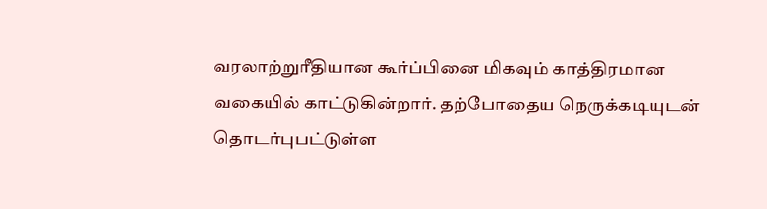வரலாற்றுரீதியான கூர்ப்பினை மிகவும் காத்திரமான வகையில் காட்டுகின்றார். தற்போதைய நெருக்கடியுடன் தொடர்புபட்டுள்ள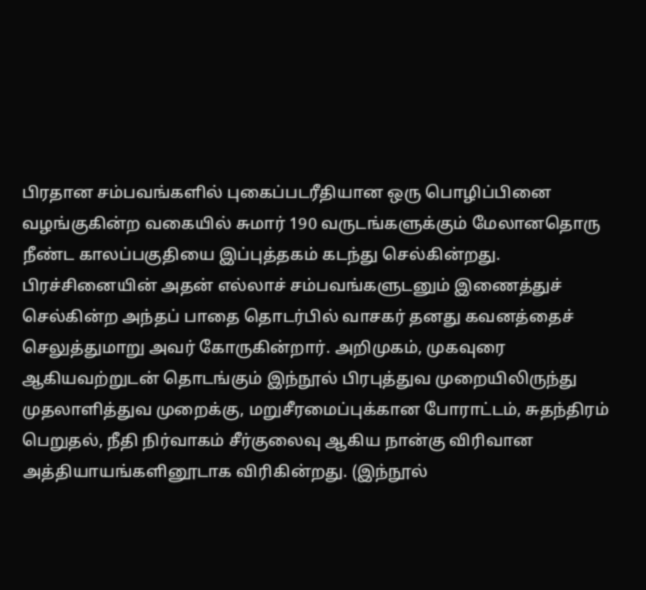பிரதான சம்பவங்களில் புகைப்படரீதியான ஒரு பொழிப்பினை வழங்குகின்ற வகையில் சுமார் 190 வருடங்களுக்கும் மேலானதொரு நீண்ட காலப்பகுதியை இப்புத்தகம் கடந்து செல்கின்றது. பிரச்சினையின் அதன் எல்லாச் சம்பவங்களுடனும் இணைத்துச் செல்கின்ற அந்தப் பாதை தொடர்பில் வாசகர் தனது கவனத்தைச் செலுத்துமாறு அவர் கோருகின்றார். அறிமுகம், முகவுரை ஆகியவற்றுடன் தொடங்கும் இந்நூல் பிரபுத்துவ முறையிலிருந்து முதலாளித்துவ முறைக்கு, மறுசீரமைப்புக்கான போராட்டம், சுதந்திரம் பெறுதல், நீதி நிர்வாகம் சீர்குலைவு ஆகிய நான்கு விரிவான அத்தியாயங்களினூடாக விரிகின்றது. (இந்நூல்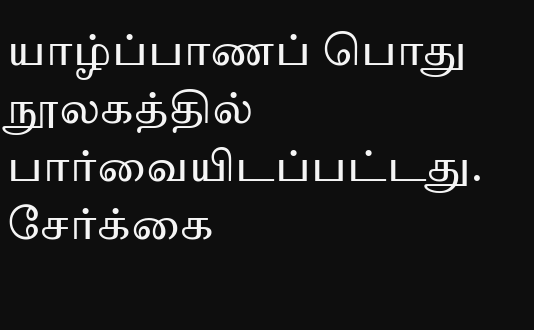யாழ்ப்பாணப் பொது நூலகத்தில் பார்வையிடப்பட்டது.  சேர்க்கை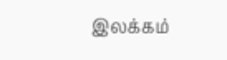இலக்கம்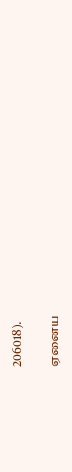206018).

ஏனைய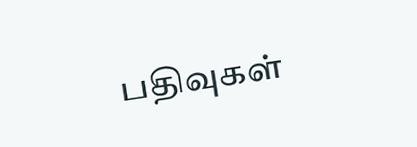பதிவுகள்